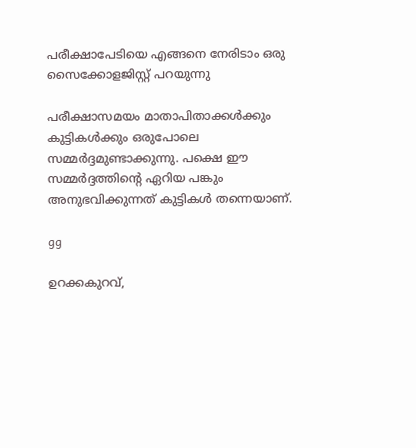പരീക്ഷാപേടിയെ എങ്ങനെ നേരിടാം ഒരു സൈക്കോളജിസ്റ്റ് പറയുന്നു

പരീക്ഷാസമയം മാതാപിതാക്കൾക്കും കുട്ടികൾക്കും ഒരുപോലെ സമ്മർദ്ദമുണ്ടാക്കുന്നു. പക്ഷെ ഈ സമ്മർദ്ദത്തിന്റെ ഏറിയ പങ്കും അനുഭവിക്കുന്നത് കുട്ടികൾ തന്നെയാണ്.

gg

ഉറക്കകുറവ്,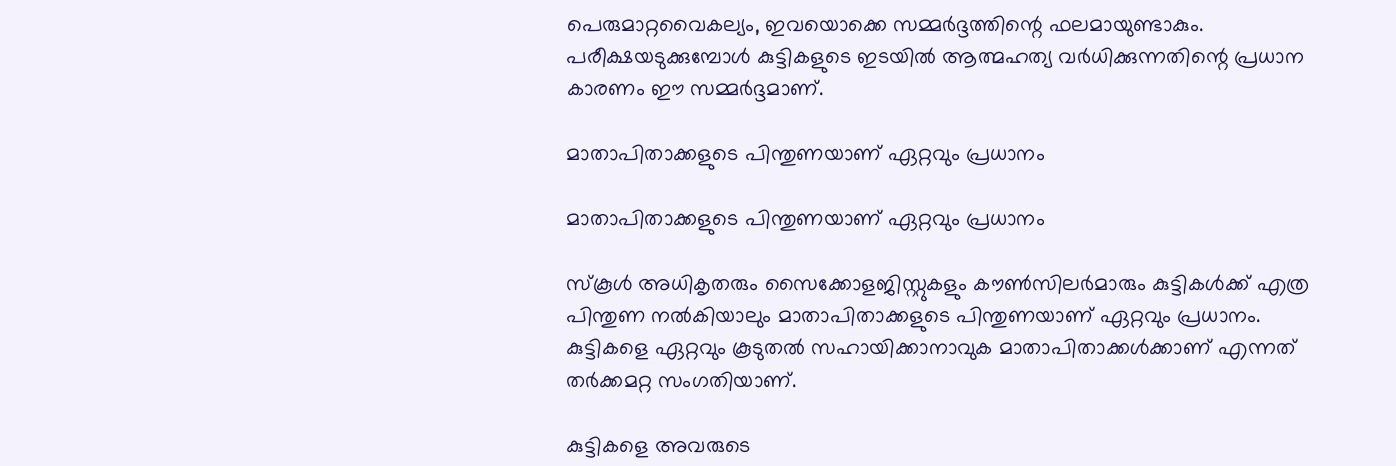പെരുമാറ്റവൈകല്യം, ഇവയൊക്കെ സമ്മർദ്ദത്തിന്റെ ഫലമായുണ്ടാകും. പരീക്ഷയടുക്കുമ്പോൾ കുട്ടികളുടെ ഇടയിൽ ആത്മഹത്യ വർധിക്കുന്നതിന്റെ പ്രധാന കാരണം ഈ സമ്മർദ്ദമാണ്.

മാതാപിതാക്കളുടെ പിന്തുണയാണ് ഏറ്റവും പ്രധാനം

മാതാപിതാക്കളുടെ പിന്തുണയാണ് ഏറ്റവും പ്രധാനം

സ്കൂൾ അധികൃതരും സൈക്കോളജിസ്റ്റുകളും കൗൺസിലർമാരും കുട്ടികൾക്ക് എത്ര പിന്തുണ നൽകിയാലും മാതാപിതാക്കളുടെ പിന്തുണയാണ് ഏറ്റവും പ്രധാനം. കുട്ടികളെ ഏറ്റവും കൂടുതൽ സഹായിക്കാനാവുക മാതാപിതാക്കൾക്കാണ് എന്നത് തർക്കമറ്റ സംഗതിയാണ്.

കുട്ടികളെ അവരുടെ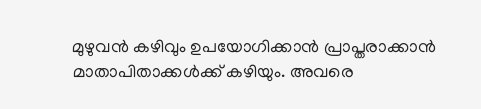മുഴുവൻ കഴിവും ഉപയോഗിക്കാൻ പ്രാപ്തരാക്കാൻ മാതാപിതാക്കൾക്ക് കഴിയും. അവരെ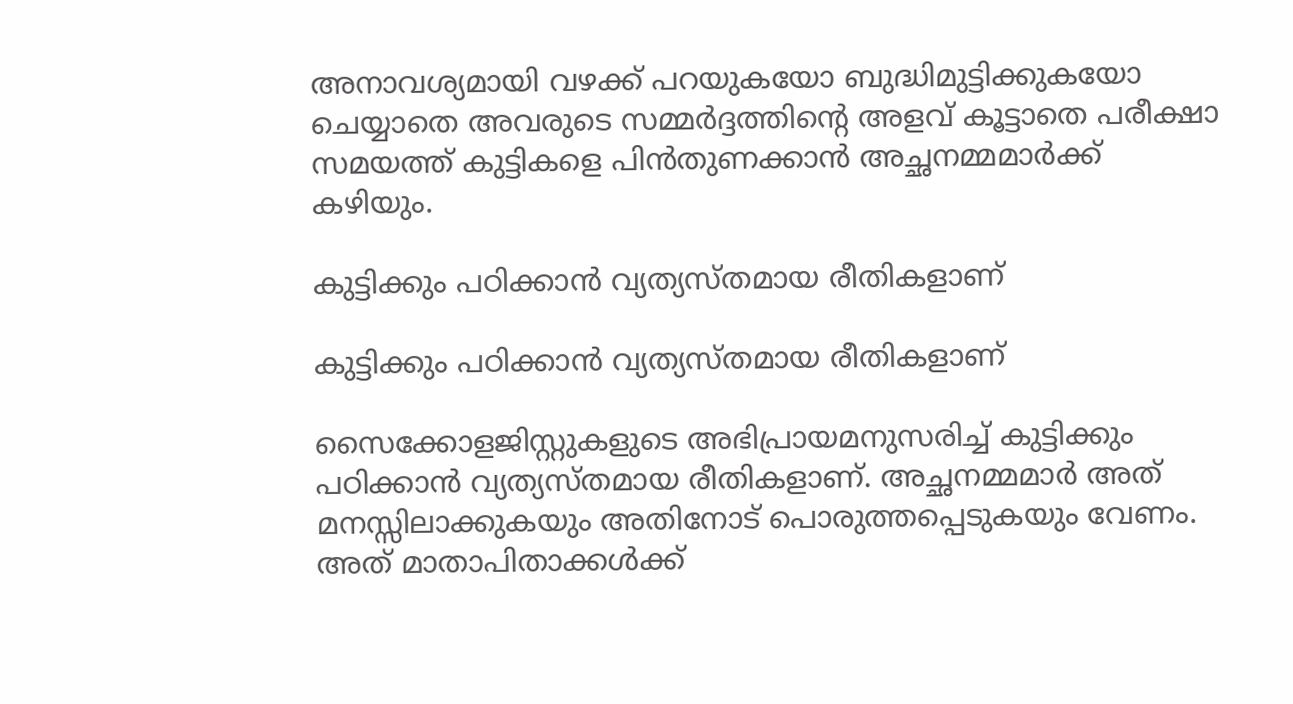അനാവശ്യമായി വഴക്ക് പറയുകയോ ബുദ്ധിമുട്ടിക്കുകയോ ചെയ്യാതെ അവരുടെ സമ്മർദ്ദത്തിന്റെ അളവ് കൂട്ടാതെ പരീക്ഷാ സമയത്ത് കുട്ടികളെ പിൻതുണക്കാൻ അച്ഛനമ്മമാർക്ക് കഴിയും.

കുട്ടിക്കും പഠിക്കാൻ വ്യത്യസ്തമായ രീതികളാണ്

കുട്ടിക്കും പഠിക്കാൻ വ്യത്യസ്തമായ രീതികളാണ്

സൈക്കോളജിസ്റ്റുകളുടെ അഭിപ്രായമനുസരിച്ച് കുട്ടിക്കും പഠിക്കാൻ വ്യത്യസ്തമായ രീതികളാണ്. അച്ഛനമ്മമാർ അത് മനസ്സിലാക്കുകയും അതിനോട് പൊരുത്തപ്പെടുകയും വേണം. അത് മാതാപിതാക്കൾക്ക്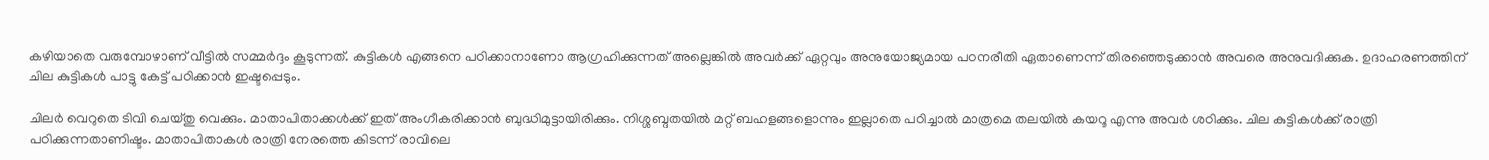കഴിയാതെ വരുമ്പോഴാണ് വീട്ടിൽ സമ്മർദ്ദം കൂടുന്നത്. കുട്ടികൾ എങ്ങനെ പഠിക്കാനാണോ ആഗ്രഹിക്കുന്നത് അല്ലെങ്കിൽ അവർക്ക് ഏറ്റവും അനുയോജ്യമായ പഠനരീതി ഏതാണെന്ന് തിരഞ്ഞെടുക്കാൻ അവരെ അനുവദിക്കുക. ഉദാഹരണത്തിന് ചില കുട്ടികൾ പാട്ടു കേട്ട് പഠിക്കാൻ ഇഷ്ടപ്പെടും.

ചിലർ വെറുതെ ടിവി ചെയ്തു വെക്കും. മാതാപിതാക്കൾക്ക് ഇത് അംഗീകരിക്കാൻ ബുദ്ധിമുട്ടായിരിക്കും. നിശ്ശബ്ദതയിൽ മറ്റ് ബഹളങ്ങളൊന്നും ഇല്ലാതെ പഠിച്ചാൽ മാത്രമെ തലയിൽ കയറൂ എന്നു അവർ ശഠിക്കും. ചില കുട്ടികൾക്ക് രാത്രി പഠിക്കുന്നതാണിഷ്ടം. മാതാപിതാകൾ രാത്രി നേരത്തെ കിടന്ന് രാവിലെ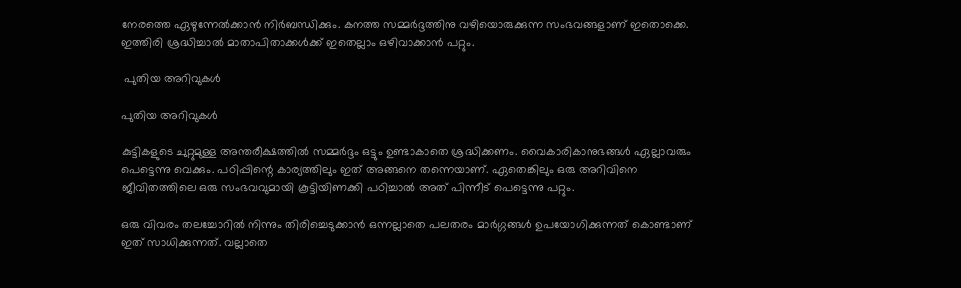നേരത്തെ ഏഴുന്നേൽക്കാൻ നിർബന്ധിക്കും. കനത്ത സമ്മർദ്ദത്തിനു വഴിയൊരുക്കുന്ന സംഭവങ്ങളാണ് ഇതൊക്കെ. ഇത്തിരി ശ്രദ്ധിച്ചാൽ മാതാപിതാക്കൾക്ക് ഇതെല്ലാം ഒഴിവാക്കാൻ പറ്റും.

 പുതിയ അറിവുകൾ

പുതിയ അറിവുകൾ

കുട്ടികളുടെ ചുറ്റുമുള്ള അന്തരീക്ഷത്തിൽ സമ്മർദ്ദം ഒട്ടും ഉണ്ടാകാതെ ശ്രദ്ധിക്കണം. വൈകാരികാനുഭങ്ങൾ ഏല്ലാവരും പെട്ടെന്നു വെക്കും. പഠിപ്പിന്റെ കാര്യത്തിലും ഇത് അങ്ങനെ തന്നെയാണ്. ഏതെങ്കിലും ഒരു അറിവിനെ ജീവിതത്തിലെ ഒരു സംഭവവുമായി കൂട്ടിയിണക്കി പഠിച്ചാൽ അത് പിന്നീട് പെട്ടെന്നു പറ്റും.

ഒരു വിവരം തലച്ചോറിൽ നിന്നും തിരിച്ചെടുക്കാൻ ഒന്നല്ലാതെ പലതരം മാർഗ്ഗങ്ങൾ ഉപയോഗിക്കുന്നത് കൊണ്ടാണ് ഇത് സാധിക്കുന്നത്. വല്ലാതെ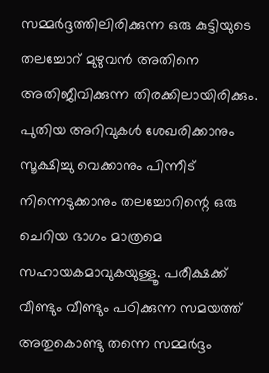സമ്മർദ്ദത്തിലിരിക്കുന്ന ഒരു കുട്ടിയുടെ തലച്ചോറ് മുഴുവൻ അതിനെ അതിജീവിക്കുന്ന തിരക്കിലായിരിക്കും. പുതിയ അറിവുകൾ ശേഖരിക്കാനും സൂക്ഷിച്ചു വെക്കാനും പിന്നീട് നിന്നെടുക്കാനും തലച്ചോറിന്റെ ഒരു ചെറിയ ഭാഗം മാത്രമെ സഹായകമാവുകയുള്ളൂ. പരീക്ഷക്ക് വീണ്ടും വീണ്ടും പഠിക്കുന്ന സമയത്ത് അതുകൊണ്ടു തന്നെ സമ്മർദ്ദം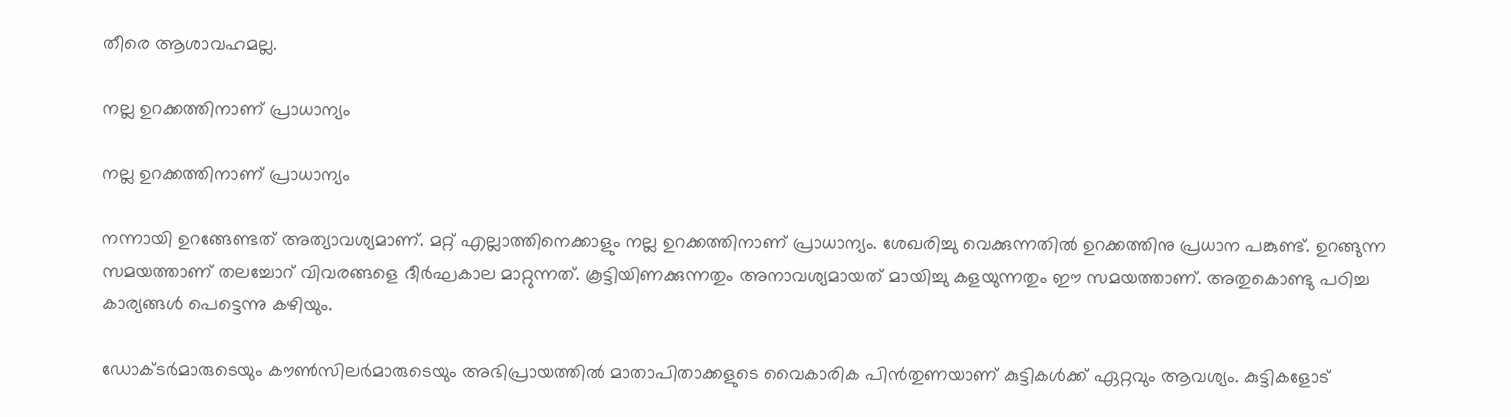തീരെ ആശാവഹമല്ല.

നല്ല ഉറക്കത്തിനാണ് പ്രാധാന്യം

നല്ല ഉറക്കത്തിനാണ് പ്രാധാന്യം

നന്നായി ഉറങ്ങേണ്ടത് അത്യാവശ്യമാണ്. മറ്റ് എല്ലാത്തിനെക്കാളും നല്ല ഉറക്കത്തിനാണ് പ്രാധാന്യം. ശേഖരിച്ചു വെക്കുന്നതിൽ ഉറക്കത്തിനു പ്രധാന പങ്കുണ്ട്. ഉറങ്ങുന്ന സമയത്താണ് തലച്ചോറ് വിവരങ്ങളെ ദീർഘകാല മാറ്റുന്നത്. കൂട്ടിയിണക്കുന്നതും അനാവശ്യമായത് മായിച്ചു കളയുന്നതും ഈ സമയത്താണ്. അതുകൊണ്ടു പഠിച്ച കാര്യങ്ങൾ പെട്ടെന്നു കഴിയും.

ഡോക്ടർമാരുടെയും കൗൺസിലർമാരുടെയും അഭിപ്രായത്തിൽ മാതാപിതാക്കളുടെ വൈകാരിക പിൻതുണയാണ് കുട്ടികൾക്ക് ഏറ്റവും ആവശ്യം. കുട്ടികളോട്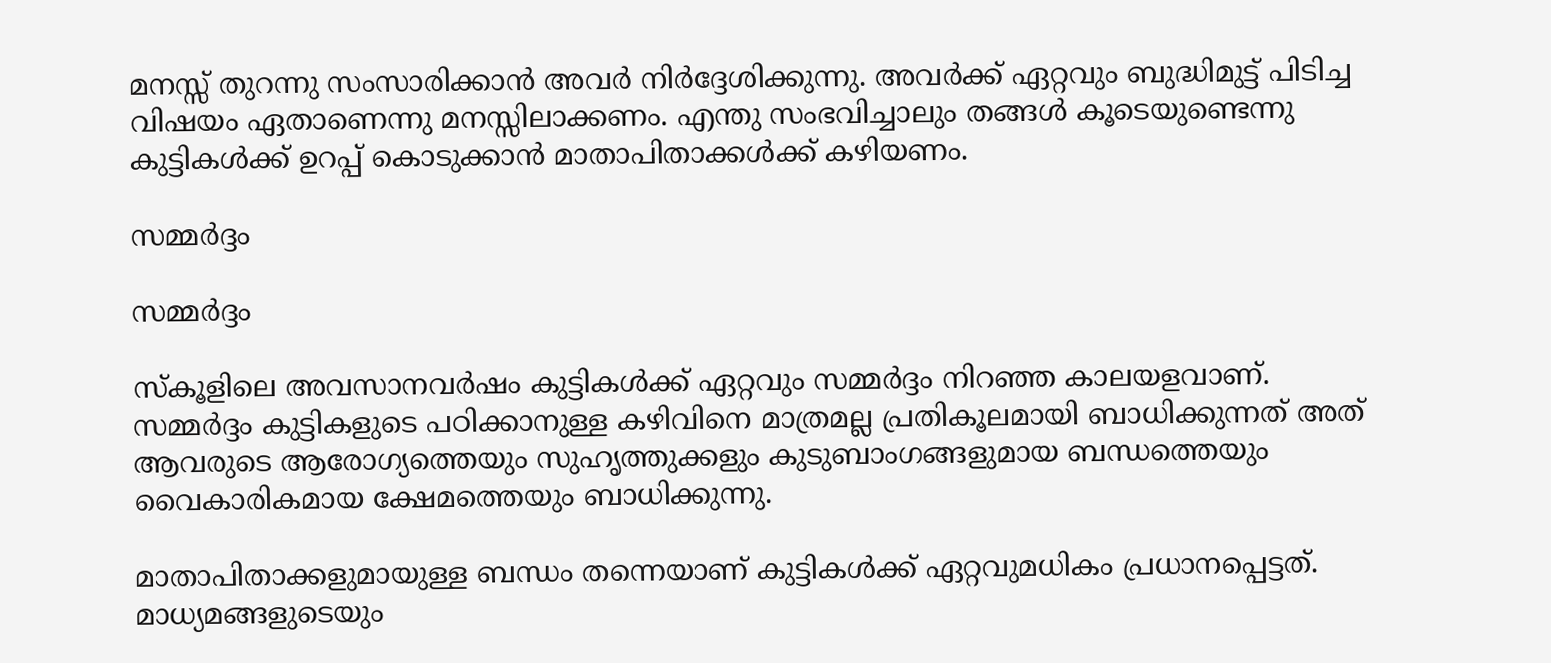മനസ്സ് തുറന്നു സംസാരിക്കാൻ അവർ നിർദ്ദേശിക്കുന്നു. അവർക്ക് ഏറ്റവും ബുദ്ധിമുട്ട് പിടിച്ച വിഷയം ഏതാണെന്നു മനസ്സിലാക്കണം. എന്തു സംഭവിച്ചാലും തങ്ങൾ കൂടെയുണ്ടെന്നു കുട്ടികൾക്ക് ഉറപ്പ് കൊടുക്കാൻ മാതാപിതാക്കൾക്ക് കഴിയണം.

സമ്മർദ്ദം

സമ്മർദ്ദം

സ്കൂളിലെ അവസാനവർഷം കുട്ടികൾക്ക് ഏറ്റവും സമ്മർദ്ദം നിറഞ്ഞ കാലയളവാണ്. സമ്മർദ്ദം കുട്ടികളുടെ പഠിക്കാനുള്ള കഴിവിനെ മാത്രമല്ല പ്രതികൂലമായി ബാധിക്കുന്നത് അത് ആവരുടെ ആരോഗ്യത്തെയും സുഹൃത്തുക്കളും കുടുബാംഗങ്ങളുമായ ബന്ധത്തെയും വൈകാരികമായ ക്ഷേമത്തെയും ബാധിക്കുന്നു.

മാതാപിതാക്കളുമായുള്ള ബന്ധം തന്നെയാണ് കുട്ടികൾക്ക് ഏറ്റവുമധികം പ്രധാനപ്പെട്ടത്. മാധ്യമങ്ങളുടെയും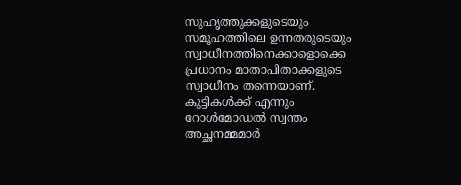സുഹൃത്തുക്കളുടെയും സമൂഹത്തിലെ ഉന്നതരുടെയും സ്വാധീനത്തിനെക്കാളൊക്കെ പ്രധാനം മാതാപിതാക്കളുടെ സ്വാധീനം തന്നെയാണ്. കുട്ടികൾക്ക് എന്നും റോൾമോഡൽ സ്വന്തം അച്ഛനമ്മമാർ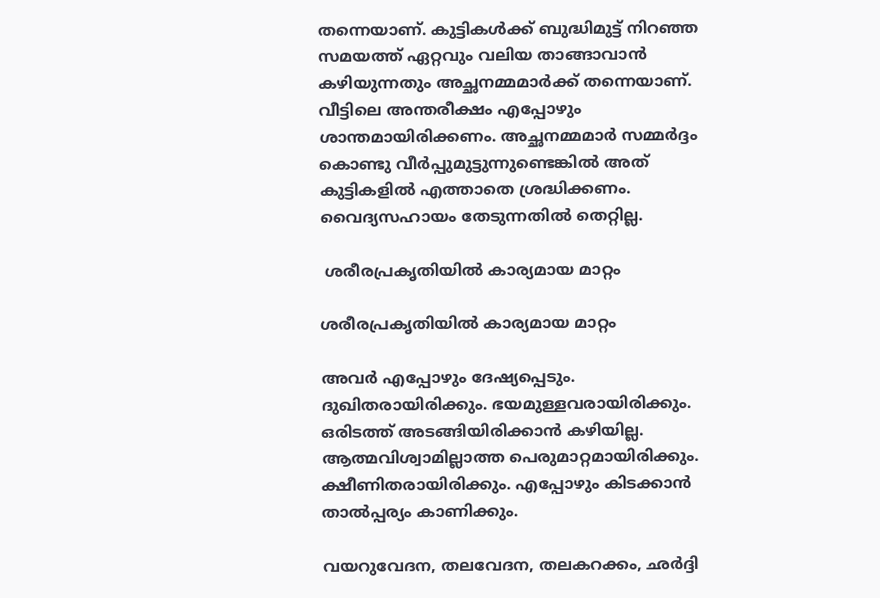തന്നെയാണ്. കുട്ടികൾക്ക് ബുദ്ധിമുട്ട് നിറഞ്ഞ സമയത്ത് ഏറ്റവും വലിയ താങ്ങാവാൻ കഴിയുന്നതും അച്ഛനമ്മമാർക്ക് തന്നെയാണ്. വീട്ടിലെ അന്തരീക്ഷം എപ്പോഴും ശാന്തമായിരിക്കണം. അച്ഛനമ്മമാർ സമ്മർദ്ദം കൊണ്ടു വീർപ്പുമുട്ടുന്നുണ്ടെങ്കിൽ അത് കുട്ടികളിൽ എത്താതെ ശ്രദ്ധിക്കണം. വൈദ്യസഹായം തേടുന്നതിൽ തെറ്റില്ല.

 ശരീരപ്രകൃതിയിൽ കാര്യമായ മാറ്റം

ശരീരപ്രകൃതിയിൽ കാര്യമായ മാറ്റം

അവർ എപ്പോഴും ദേഷ്യപ്പെടും. ദുഖിതരായിരിക്കും. ഭയമുള്ളവരായിരിക്കും. ഒരിടത്ത് അടങ്ങിയിരിക്കാൻ കഴിയില്ല. ആത്മവിശ്വാമില്ലാത്ത പെരുമാറ്റമായിരിക്കും. ക്ഷീണിതരായിരിക്കും. എപ്പോഴും കിടക്കാൻ താൽപ്പര്യം കാണിക്കും.

വയറുവേദന, തലവേദന, തലകറക്കം, ഛർദ്ദി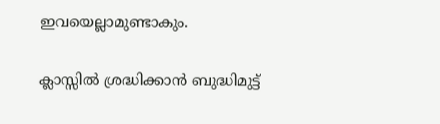ഇവയെല്ലാമുണ്ടാകും.

ക്ലാസ്സിൽ ശ്രദ്ധിക്കാൻ ബുദ്ധിമുട്ട്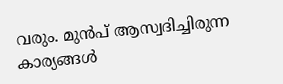വരും. മുൻപ് ആസ്വദിച്ചിരുന്ന കാര്യങ്ങൾ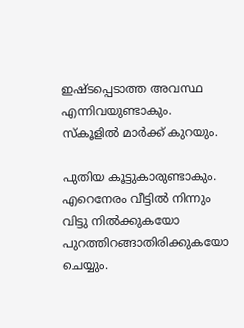ഇഷ്ടപ്പെടാത്ത അവസ്ഥ എന്നിവയുണ്ടാകും. സ്കൂളിൽ മാർക്ക് കുറയും.

പുതിയ കൂട്ടുകാരുണ്ടാകും. എറെനേരം വീട്ടിൽ നിന്നും വിട്ടു നിൽക്കുകയോ പുറത്തിറങ്ങാതിരിക്കുകയോ ചെയ്യും.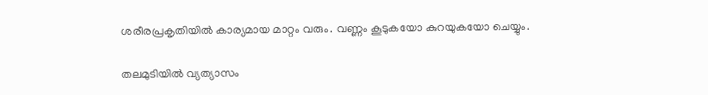ശരീരപ്രകൃതിയിൽ കാര്യമായ മാറ്റം വരും. വണ്ണം കൂടുകയോ കുറയുകയോ ചെയ്യും.

തലമുടിയിൽ വ്യത്യാസം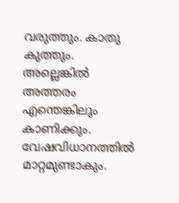വരുത്തും. കാതു കുത്തും. അല്ലെങ്കിൽ അത്തരം എന്തെങ്കിലും കാണിക്കും. വേഷവിധാനത്തിൽ മാറ്റമുണ്ടാകും.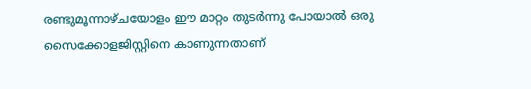രണ്ടുമൂന്നാഴ്ചയോളം ഈ മാറ്റം തുടർന്നു പോയാൽ ഒരു സൈക്കോളജിസ്റ്റിനെ കാണുന്നതാണ്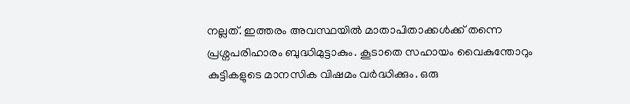നല്ലത്. ഇത്തരം അവസ്ഥയിൽ മാതാപിതാക്കൾക്ക് തന്നെ പ്രശ്നപരിഹാരം ബുദ്ധിമുട്ടാകും. കൂടാതെ സഹായം വൈകുന്തോറും കുട്ടികളുടെ മാനസിക വിഷമം വർദ്ധിക്കും. ഒരു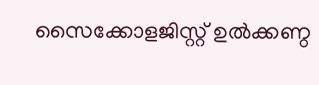സൈക്കോളജിസ്റ്റ് ഉൽക്കണ്ഠ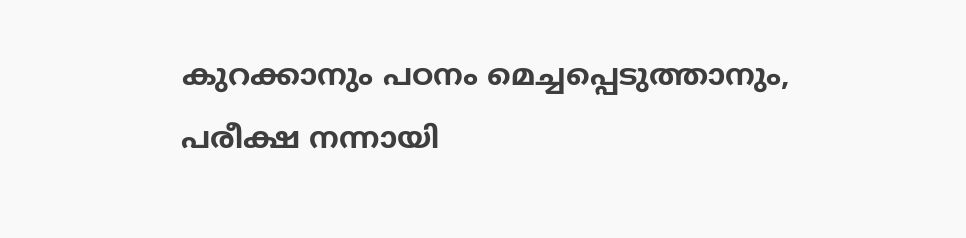കുറക്കാനും പഠനം മെച്ചപ്പെടുത്താനും, പരീക്ഷ നന്നായി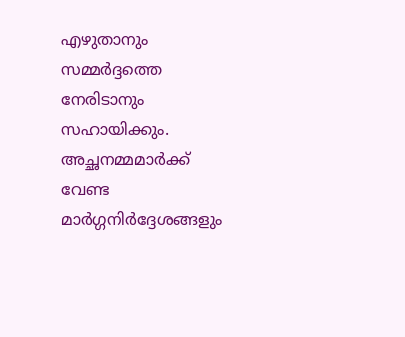എഴുതാനും സമ്മർദ്ദത്തെ നേരിടാനും സഹായിക്കും. അച്ഛനമ്മമാർക്ക് വേണ്ട മാർഗ്ഗനിർദ്ദേശങ്ങളും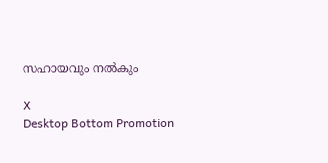സഹായവും നൽകും

X
Desktop Bottom Promotion